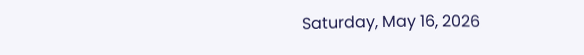Saturday, May 16, 2026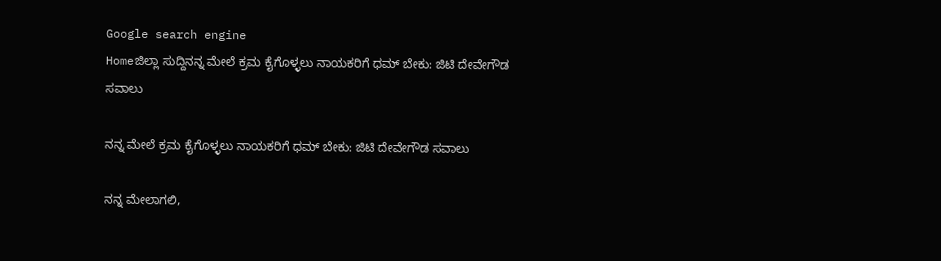Google search engine
Homeಜಿಲ್ಲಾ ಸುದ್ದಿನನ್ನ ಮೇಲೆ ಕ್ರಮ ಕೈಗೊಳ್ಳಲು ನಾಯಕರಿಗೆ ಧಮ್ ಬೇಕು: ಜಿಟಿ ದೇವೇಗೌಡ ಸವಾಲು

ನನ್ನ ಮೇಲೆ ಕ್ರಮ ಕೈಗೊಳ್ಳಲು ನಾಯಕರಿಗೆ ಧಮ್ ಬೇಕು: ಜಿಟಿ ದೇವೇಗೌಡ ಸವಾಲು

ನನ್ನ ಮೇಲಾಗಲಿ,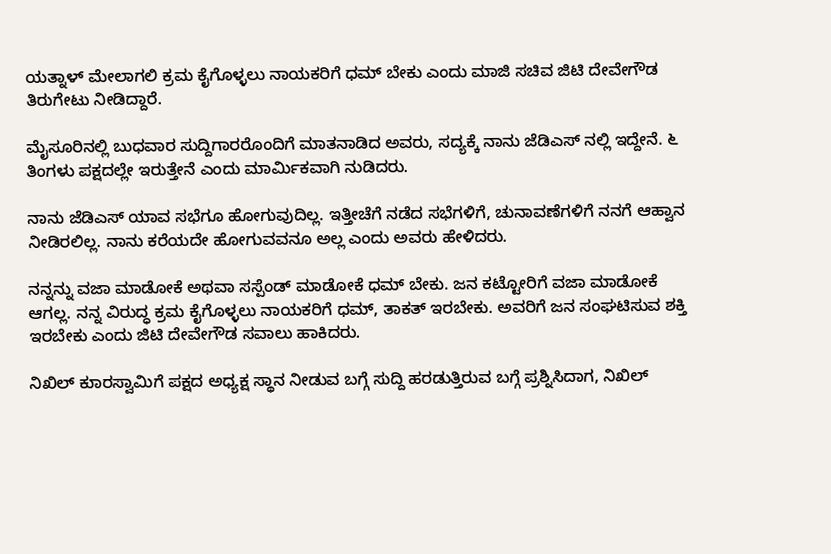ಯತ್ನಾಳ್ ಮೇಲಾಗಲಿ ಕ್ರಮ ಕೈಗೊಳ್ಳಲು ನಾಯಕರಿಗೆ ಧಮ್ ಬೇಕು ಎಂದು ಮಾಜಿ ಸಚಿವ ಜಿಟಿ ದೇವೇಗೌಡ ತಿರುಗೇಟು ನೀಡಿದ್ದಾರೆ.

ಮೈಸೂರಿನಲ್ಲಿ ಬುಧವಾರ ಸುದ್ದಿಗಾರರೊಂದಿಗೆ ಮಾತನಾಡಿದ ಅವರು, ಸದ್ಯಕ್ಕೆ ನಾನು ಜೆಡಿಎಸ್ ನಲ್ಲಿ ಇದ್ದೇನೆ. ೬ ತಿಂಗಳು ಪಕ್ಷದಲ್ಲೇ ಇರುತ್ತೇನೆ ಎಂದು ಮಾರ್ಮಿಕವಾಗಿ ನುಡಿದರು.

ನಾನು ಜೆಡಿಎಸ್ ಯಾವ ಸಭೆಗೂ ಹೋಗುವುದಿಲ್ಲ. ಇತ್ತೀಚೆಗೆ ನಡೆದ ಸಭೆಗಳಿಗೆ, ಚುನಾವಣೆಗಳಿಗೆ ನನಗೆ ಆಹ್ವಾನ ನೀಡಿರಲಿಲ್ಲ. ನಾನು ಕರೆಯದೇ ಹೋಗುವವನೂ ಅಲ್ಲ ಎಂದು ಅವರು ಹೇಳಿದರು.

ನನ್ನನ್ನು ವಜಾ ಮಾಡೋಕೆ ಅಥವಾ ಸಸ್ಪೆಂಡ್ ಮಾಡೋಕೆ ಧಮ್ ಬೇಕು. ಜನ ಕಟ್ಟೋರಿಗೆ ವಜಾ ಮಾಡೋಕೆ ಆಗಲ್ಲ. ನನ್ನ ವಿರುದ್ಧ ಕ್ರಮ ಕೈಗೊಳ್ಳಲು ನಾಯಕರಿಗೆ ಧಮ್, ತಾಕತ್ ಇರಬೇಕು. ಅವರಿಗೆ ಜನ ಸಂಘಟಿಸುವ ಶಕ್ತಿ ಇರಬೇಕು ಎಂದು ಜಿಟಿ ದೇವೇಗೌಡ ಸವಾಲು ಹಾಕಿದರು.

ನಿಖಿಲ್ ಕುಾರಸ್ವಾಮಿಗೆ ಪಕ್ಷದ ಅಧ್ಯಕ್ಷ ಸ್ಥಾನ ನೀಡುವ ಬಗ್ಗೆ ಸುದ್ದಿ ಹರಡುತ್ತಿರುವ ಬಗ್ಗೆ ಪ್ರಶ್ನಿಸಿದಾಗ, ನಿಖಿಲ್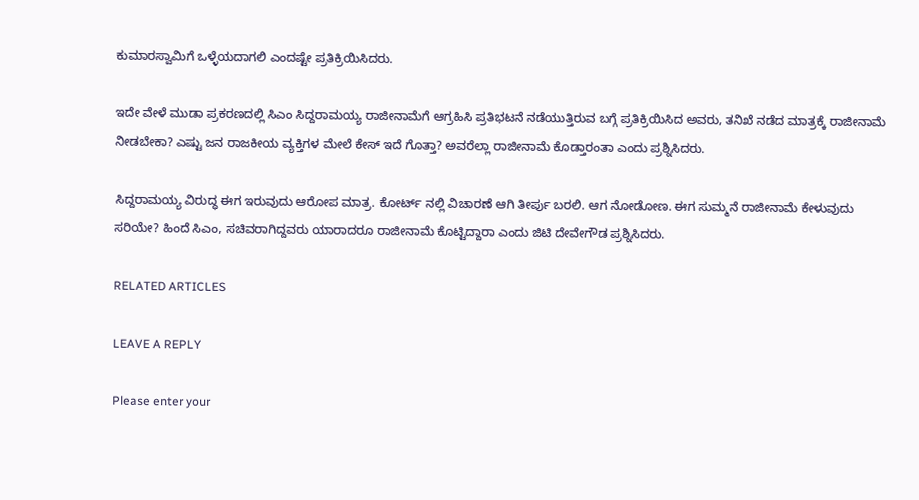ಕುಮಾರಸ್ವಾಮಿಗೆ ಒಳ್ಳೆಯದಾಗಲಿ ಎಂದಷ್ಟೇ ಪ್ರತಿಕ್ರಿಯಿಸಿದರು.

ಇದೇ ವೇಳೆ ಮುಡಾ ಪ್ರಕರಣದಲ್ಲಿ ಸಿಎಂ ಸಿದ್ದರಾಮಯ್ಯ ರಾಜೀನಾಮೆಗೆ ಆಗ್ರಹಿಸಿ ಪ್ರತಿಭಟನೆ ನಡೆಯುತ್ತಿರುವ ಬಗ್ಗೆ ಪ್ರತಿಕ್ರಿಯಿಸಿದ ಅವರು, ತನಿಖೆ ನಡೆದ ಮಾತ್ರಕ್ಕೆ ರಾಜೀನಾಮೆ ನೀಡಬೇಕಾ? ಎಷ್ಟು ಜನ ರಾಜಕೀಯ ವ್ಯಕ್ತಿಗಳ ಮೇಲೆ ಕೇಸ್ ಇದೆ ಗೊತ್ತಾ? ಅವರೆಲ್ಲಾ ರಾಜೀನಾಮೆ ಕೊಡ್ತಾರಂತಾ ಎಂದು ಪ್ರಶ್ನಿಸಿದರು.

ಸಿದ್ದರಾಮಯ್ಯ ವಿರುದ್ಧ ಈಗ ಇರುವುದು ಆರೋಪ ಮಾತ್ರ. ಕೋರ್ಟ್ ನಲ್ಲಿ ವಿಚಾರಣೆ ಆಗಿ ತೀರ್ಪು ಬರಲಿ. ಆಗ ನೋಡೋಣ. ಈಗ ಸುಮ್ಮನೆ ರಾಜೀನಾಮೆ ಕೇಳುವುದು ಸರಿಯೇ? ಹಿಂದೆ ಸಿಎಂ, ಸಚಿವರಾಗಿದ್ದವರು ಯಾರಾದರೂ ರಾಜೀನಾಮೆ ಕೊಟ್ಟಿದ್ದಾರಾ ಎಂದು ಜಿಟಿ ದೇವೇಗೌಡ ಪ್ರಶ್ನಿಸಿದರು.

RELATED ARTICLES

LEAVE A REPLY

Please enter your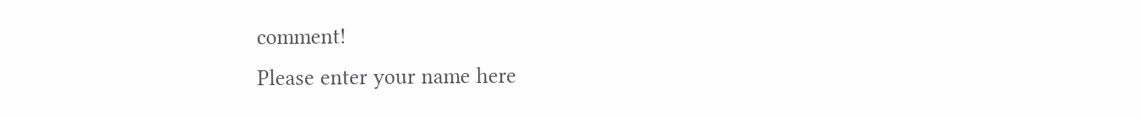comment!
Please enter your name here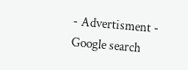- Advertisment -
Google search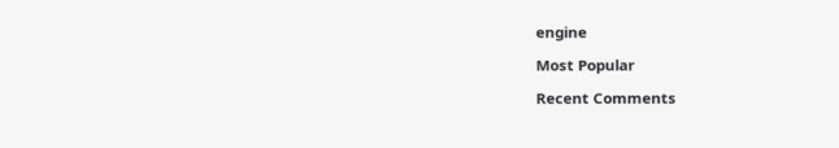engine

Most Popular

Recent Comments